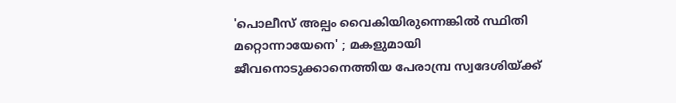'പൊലീസ് അല്പം വൈകിയിരുന്നെങ്കിൽ സ്ഥിതി മറ്റൊന്നായേനെ' ; മകളുമായി ജീവനൊടുക്കാനെത്തിയ പേരാമ്പ്ര സ്വദേശിയ്ക്ക്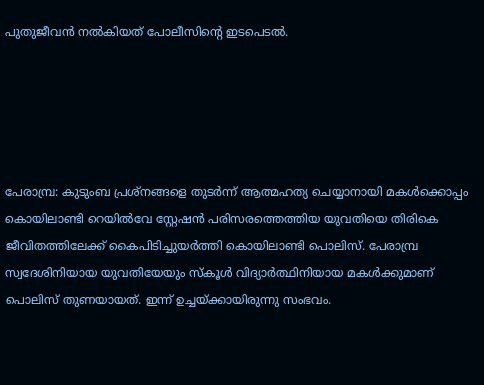പുതുജീവൻ നൽകിയത് പോലീസിൻ്റെ ഇടപെടൽ.





പേരാമ്പ്ര: കുടുംബ പ്രശ്‌നങ്ങളെ തുടർന്ന് ആത്മഹത്യ ചെയ്യാനായി മകൾക്കൊപ്പം കൊയിലാണ്ടി റെയിൽവേ സ്റ്റേഷൻ പരിസരത്തെത്തിയ യുവതിയെ തിരികെ ജീവിതത്തിലേക്ക് കൈപിടിച്ചുയർത്തി കൊയിലാണ്ടി പൊലിസ്. പേരാമ്പ്ര സ്വദേശിനിയായ യുവതിയേയും സ്കൂ‌ൾ വിദ്യാർത്ഥിനിയായ മകൾക്കുമാണ് പൊലിസ് തുണയായത്. ഇന്ന് ഉച്ചയ്ക്കായിരുന്നു സംഭവം.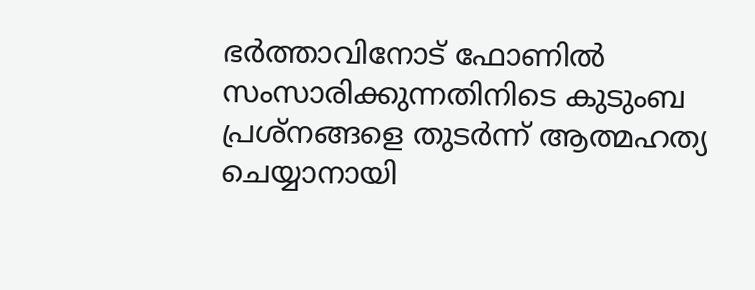ഭർത്താവിനോട് ഫോണിൽ സംസാരിക്കുന്നതിനിടെ കുടുംബ പ്രശ്‌നങ്ങളെ തുടർന്ന് ആത്മഹത്യ ചെയ്യാനായി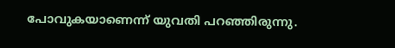പോവുകയാണെന്ന് യുവതി പറഞ്ഞിരുന്നു.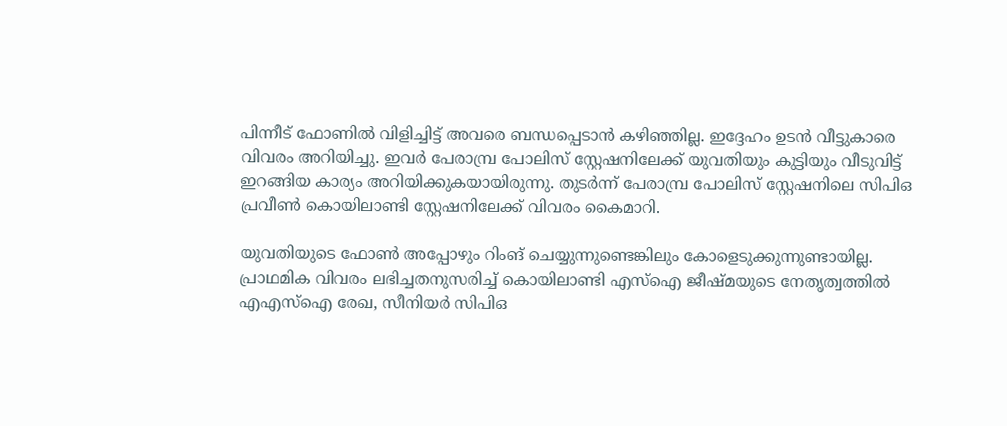പിന്നീട് ഫോണിൽ വിളിച്ചിട്ട് അവരെ ബന്ധപ്പെടാൻ കഴിഞ്ഞില്ല. ഇദ്ദേഹം ഉടൻ വീട്ടുകാരെ വിവരം അറിയിച്ചു. ഇവർ പേരാമ്പ്ര പോലിസ് സ്റ്റേഷനിലേക്ക് യുവതിയും കുട്ടിയും വീടുവിട്ട് ഇറങ്ങിയ കാര്യം അറിയിക്കുകയായിരുന്നു. തുടർന്ന് പേരാമ്പ്ര പോലിസ് സ്റ്റേഷനിലെ സിപിഒ പ്രവീൺ കൊയിലാണ്ടി സ്റ്റേഷനിലേക്ക് വിവരം കൈമാറി.

യുവതിയുടെ ഫോൺ അപ്പോഴും റിംങ് ചെയ്യുന്നുണ്ടെങ്കിലും കോളെടുക്കുന്നുണ്ടായില്ല. പ്രാഥമിക വിവരം ലഭിച്ചതനുസരിച്ച് കൊയിലാണ്ടി എസ്ഐ ജീഷ്‌മയുടെ നേതൃത്വത്തിൽ എഎസ്ഐ രേഖ, സീനിയർ സിപിഒ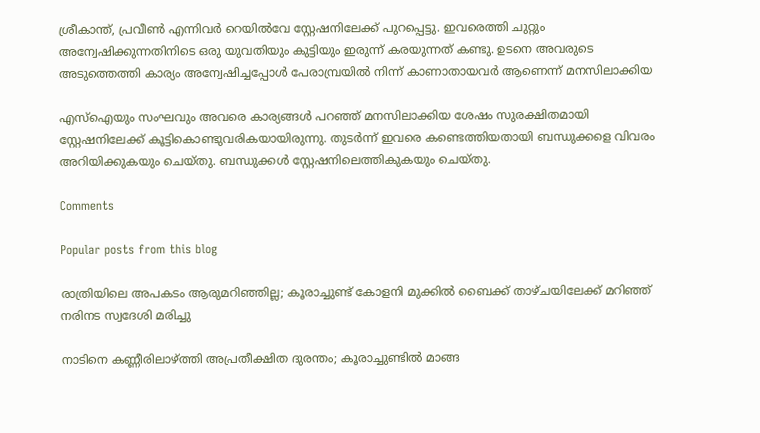ശ്രീകാന്ത്, പ്രവീൺ എന്നിവർ റെയിൽവേ സ്റ്റേഷനിലേക്ക് പുറപ്പെട്ടു. ഇവരെത്തി ചുറ്റും അന്വേഷിക്കുന്നതിനിടെ ഒരു യുവതിയും കുട്ടിയും ഇരുന്ന് കരയുന്നത് കണ്ടു. ഉടനെ അവരുടെ അടുത്തെത്തി കാര്യം അന്വേഷിച്ചപ്പോൾ പേരാമ്പ്രയിൽ നിന്ന് കാണാതായവർ ആണെന്ന് മനസിലാക്കിയ

എസ്ഐയും സംഘവും അവരെ കാര്യങ്ങൾ പറഞ്ഞ് മനസിലാക്കിയ ശേഷം സുരക്ഷിതമായി സ്റ്റേഷനിലേക്ക് കൂട്ടികൊണ്ടുവരികയായിരുന്നു. തുടർന്ന് ഇവരെ കണ്ടെത്തിയതായി ബന്ധുക്കളെ വിവരം അറിയിക്കുകയും ചെയ്തു. ബന്ധുക്കൾ സ്റ്റേഷനിലെത്തികുകയും ചെയ്തു.

Comments

Popular posts from this blog

രാത്രിയിലെ അപകടം ആരുമറിഞ്ഞില്ല; കൂരാച്ചുണ്ട് കോളനി മുക്കിൽ ബൈക്ക് താഴ്ചയിലേക്ക് മറിഞ്ഞ് നരിനട സ്വദേശി മരിച്ചു

നാടിനെ കണ്ണീരിലാഴ്ത്തി അപ്രതീക്ഷിത ദുരന്തം; കൂരാച്ചുണ്ടിൽ മാങ്ങ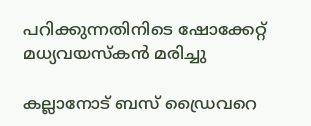പറിക്കുന്നതിനിടെ ഷോക്കേറ്റ് മധ്യവയസ്കൻ മരിച്ചു

കല്ലാനോട് ബസ് ഡ്രൈവറെ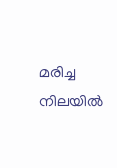മരിച്ച നിലയിൽ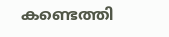കണ്ടെത്തി